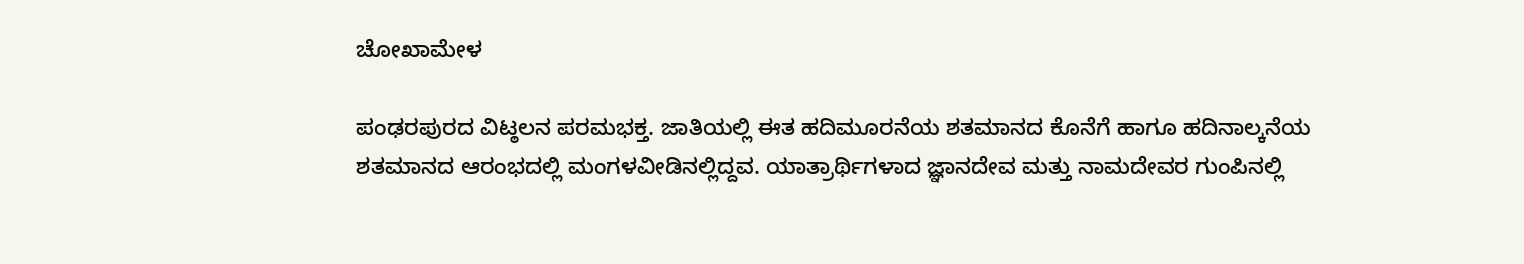ಚೋಖಾಮೇಳ

ಪಂಢರಪುರದ ವಿಟ್ಠಲನ ಪರಮಭಕ್ತ. ಜಾತಿಯಲ್ಲಿ ಈತ ಹದಿಮೂರನೆಯ ಶತಮಾನದ ಕೊನೆಗೆ ಹಾಗೂ ಹದಿನಾಲ್ಕನೆಯ ಶತಮಾನದ ಆರಂಭದಲ್ಲಿ ಮಂಗಳವೀಡಿನಲ್ಲಿದ್ದವ. ಯಾತ್ರಾರ್ಥಿಗಳಾದ ಜ್ಞಾನದೇವ ಮತ್ತು ನಾಮದೇವರ ಗುಂಪಿನಲ್ಲಿ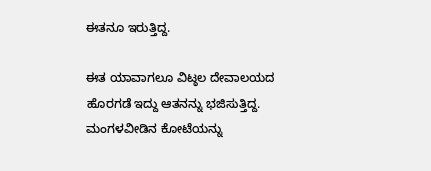ಈತನೂ ಇರುತ್ತಿದ್ದ.

ಈತ ಯಾವಾಗಲೂ ವಿಟ್ಠಲ ದೇವಾಲಯದ ಹೊರಗಡೆ ಇದ್ದು ಆತನನ್ನು ಭಜಿಸುತ್ತಿದ್ದ. ಮಂಗಳವೀಡಿನ ಕೋಟೆಯನ್ನು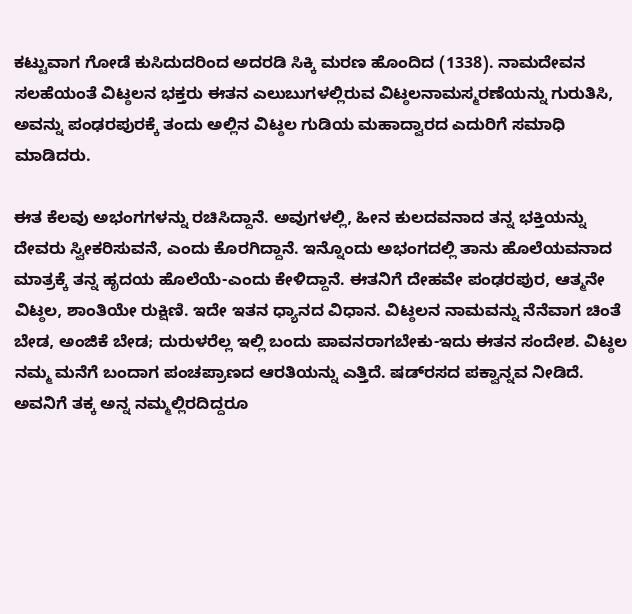ಕಟ್ಟುವಾಗ ಗೋಡೆ ಕುಸಿದುದರಿಂದ ಅದರಡಿ ಸಿಕ್ಕಿ ಮರಣ ಹೊಂದಿದ (1338). ನಾಮದೇವನ ಸಲಹೆಯಂತೆ ವಿಟ್ಠಲನ ಭಕ್ತರು ಈತನ ಎಲುಬುಗಳಲ್ಲಿರುವ ವಿಟ್ಠಲನಾಮಸ್ಮರಣೆಯನ್ನು ಗುರುತಿಸಿ, ಅವನ್ನು ಪಂಢರಪುರಕ್ಕೆ ತಂದು ಅಲ್ಲಿನ ವಿಟ್ಠಲ ಗುಡಿಯ ಮಹಾದ್ವಾರದ ಎದುರಿಗೆ ಸಮಾಧಿ ಮಾಡಿದರು.

ಈತ ಕೆಲವು ಅಭಂಗಗಳನ್ನು ರಚಿಸಿದ್ದಾನೆ. ಅವುಗಳಲ್ಲಿ, ಹೀನ ಕುಲದವನಾದ ತನ್ನ ಭಕ್ತಿಯನ್ನು ದೇವರು ಸ್ವೀಕರಿಸುವನೆ, ಎಂದು ಕೊರಗಿದ್ದಾನೆ. ಇನ್ನೊಂದು ಅಭಂಗದಲ್ಲಿ ತಾನು ಹೊಲೆಯವನಾದ ಮಾತ್ರಕ್ಕೆ ತನ್ನ ಹೃದಯ ಹೊಲೆಯೆ-ಎಂದು ಕೇಳಿದ್ದಾನೆ. ಈತನಿಗೆ ದೇಹವೇ ಪಂಢರಪುರ, ಆತ್ಮನೇ ವಿಟ್ಠಲ, ಶಾಂತಿಯೇ ರುಕ್ಷಿಣಿ. ಇದೇ ಇತನ ಧ್ಯಾನದ ವಿಧಾನ. ವಿಟ್ಠಲನ ನಾಮವನ್ನು ನೆನೆವಾಗ ಚಿಂತೆ ಬೇಡ, ಅಂಜಿಕೆ ಬೇಡ; ದುರುಳರೆಲ್ಲ ಇಲ್ಲಿ ಬಂದು ಪಾವನರಾಗಬೇಕು-ಇದು ಈತನ ಸಂದೇಶ. ವಿಟ್ಠಲ ನಮ್ಮ ಮನೆಗೆ ಬಂದಾಗ ಪಂಚಪ್ರಾಣದ ಆರತಿಯನ್ನು ಎತ್ತಿದೆ. ಷಡ್‍ರಸದ ಪಕ್ವಾನ್ನವ ನೀಡಿದೆ. ಅವನಿಗೆ ತಕ್ಕ ಅನ್ನ ನಮ್ಮಲ್ಲಿರದಿದ್ದರೂ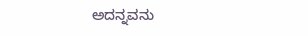ಅದನ್ನವನು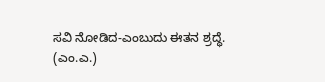ಸವಿ ನೋಡಿದ-ಎಂಬುದು ಈತನ ಶ್ರದ್ಧೆ.
(ಎಂ.ಎ.)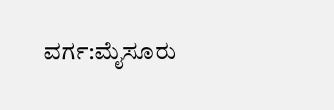ವರ್ಗ:ಮೈಸೂರು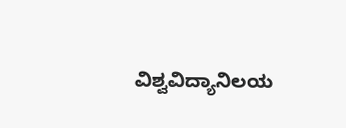ವಿಶ್ವವಿದ್ಯಾನಿಲಯ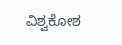ವಿಶ್ವಕೋಶ